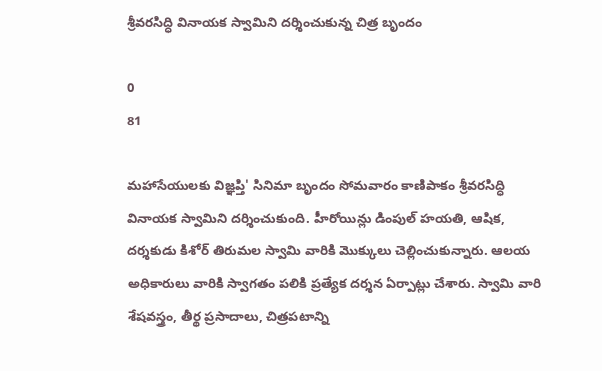శ్రీవరసిద్ధి వినాయక స్వామిని దర్శించుకున్న చిత్ర బృందం

0
81

మహాసేయులకు విజ్ఞప్తి' సినిమా బృందం సోమవారం కాణిపాకం శ్రీవరసిద్ధి వినాయక స్వామిని దర్శించుకుంది. హీరోయిన్లు డింపుల్ హయతి, ఆషిక, దర్శకుడు కిశోర్ తిరుమల స్వామి వారికి మొక్కులు చెల్లించుకున్నారు. ఆలయ అధికారులు వారికి స్వాగతం పలికి ప్రత్యేక దర్శన ఏర్పాట్లు చేశారు. స్వామి వారి శేషవస్త్రం, తీర్థ ప్రసాదాలు, చిత్రపటాన్ని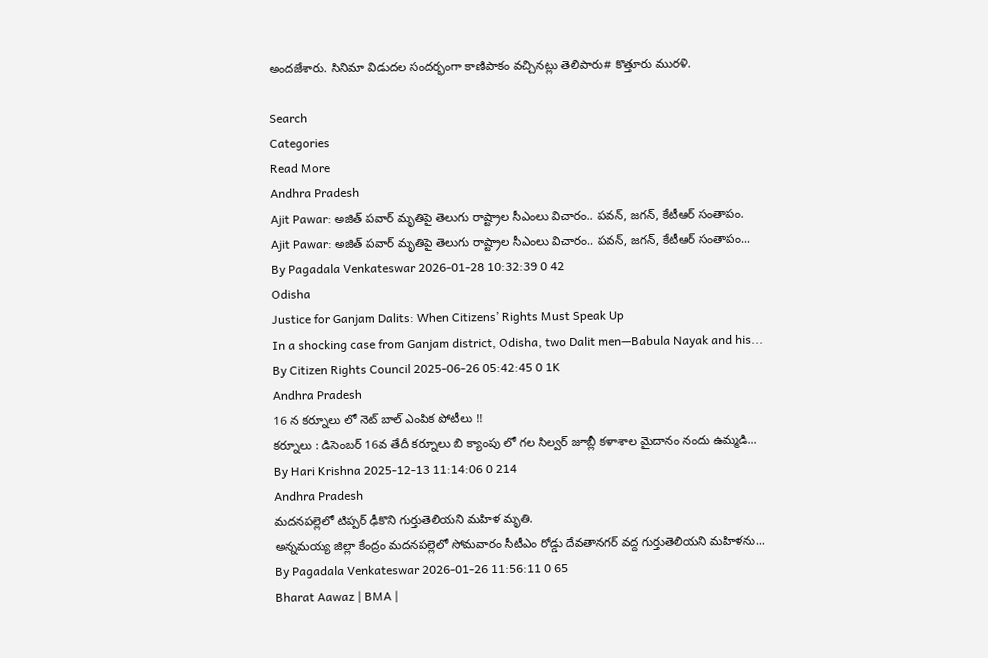అందజేశారు. సినిమా విడుదల సందర్భంగా కాణిపాకం వచ్చినట్లు తెలిపారు# కొత్తూరు మురళి.

Search
Categories
Read More
Andhra Pradesh
Ajit Pawar: అజిత్ పవార్ మృతిపై తెలుగు రాష్ట్రాల సీఎంలు విచారం.. పవన్, జగన్, కేటీఆర్ సంతాపం.
Ajit Pawar: అజిత్ పవార్ మృతిపై తెలుగు రాష్ట్రాల సీఎంలు విచారం.. పవన్, జగన్, కేటీఆర్ సంతాపం...
By Pagadala Venkateswar 2026-01-28 10:32:39 0 42
Odisha
Justice for Ganjam Dalits: When Citizens’ Rights Must Speak Up
In a shocking case from Ganjam district, Odisha, two Dalit men—Babula Nayak and his...
By Citizen Rights Council 2025-06-26 05:42:45 0 1K
Andhra Pradesh
16 న కర్నూలు లో నెట్ బాల్ ఎంపిక పోటీలు !!
కర్నూలు : డిసెంబర్ 16వ తేదీ కర్నూలు బి క్యాంపు లో గల సిల్వర్ జూబ్లీ కళాశాల మైదానం నందు ఉమ్మడి...
By Hari Krishna 2025-12-13 11:14:06 0 214
Andhra Pradesh
మదనపల్లెలో టిప్పర్ ఢీకొని గుర్తుతెలియని మహిళ మృతి.
అన్నమయ్య జిల్లా కేంద్రం మదనపల్లెలో సోమవారం సీటీఎం రోడ్డు దేవతానగర్ వద్ద గుర్తుతెలియని మహిళను...
By Pagadala Venkateswar 2026-01-26 11:56:11 0 65
Bharat Aawaz | BMA |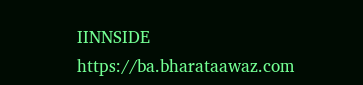IINNSIDE https://ba.bharataawaz.com